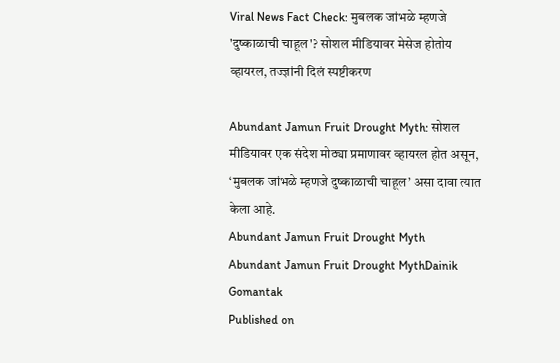Viral News Fact Check: मुबलक जांभळे म्हणजे 'दुष्काळाची चाहूल'? सोशल मीडियावर मेसेज होतोय व्हायरल, तज्ज्ञांनी दिलं स्पष्टीकरण

Abundant Jamun Fruit Drought Myth: सोशल मीडियावर एक संदेश मोठ्या प्रमाणावर व्हायरल होत असून, ‘मुबलक जांभळे म्हणजे दुष्काळाची चाहूल’ असा दावा त्यात केला आहे.
Abundant Jamun Fruit Drought Myth
Abundant Jamun Fruit Drought MythDainik Gomantak
Published on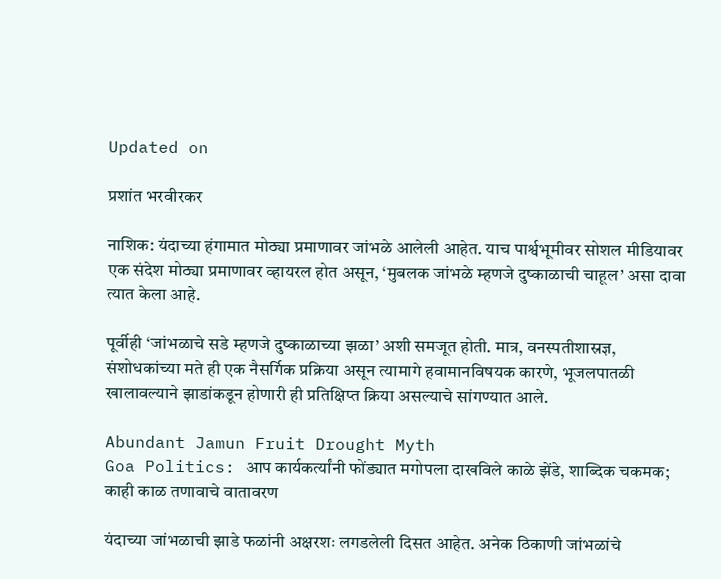Updated on

प्रशांत भरवीरकर

नाशिक: यंदाच्या हंगामात मोठ्या प्रमाणावर जांभळे आलेली आहेत. याच पार्श्वभूमीवर सोशल मीडियावर एक संदेश मोठ्या प्रमाणावर व्हायरल होत असून, ‘मुबलक जांभळे म्हणजे दुष्काळाची चाहूल’ असा दावा त्यात केला आहे.

पूर्वीही ‘जांभळाचे सडे म्हणजे दुष्काळाच्या झळा’ अशी समजूत होती. मात्र, वनस्पतीशास्रज्ञ, संशोधकांच्या मते ही एक नैसर्गिक प्रक्रिया असून त्यामागे हवामानविषयक कारणे, भूजलपातळी खालावल्याने झाडांकडून होणारी ही प्रतिक्षिप्त क्रिया असल्याचे सांगण्यात आले.

Abundant Jamun Fruit Drought Myth
Goa Politics: आप कार्यकर्त्यांनी फोंड्यात मगोपला दाखविले काळे झेंडे, शाब्दिक चकमक; काही काळ तणावाचे वातावरण

यंदाच्या जांभळाची झाडे फळांनी अक्षरशः लगडलेली दिसत आहेत. अनेक ठिकाणी जांभळांचे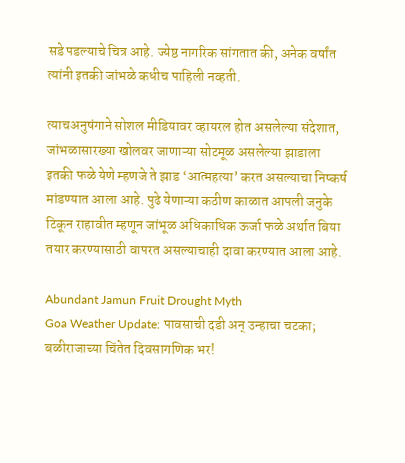सडे पडल्याचे चित्र आहे. ज्येष्ठ नागरिक सांगतात की, अनेक वर्षांत त्यांनी इतकी जांभळे कधीच पाहिली नव्हती.

त्याचअनुषंगाने सोशल मीडियावर व्हायरल होत असलेल्या संदेशात, जांभळासारख्या खोलवर जाणाऱ्या सोटमूळ असलेल्या झाडाला इतकी फळे येणे म्हणजे ते झाड ‘आत्महत्या’ करत असल्याचा निष्कर्ष मांडण्यात आला आहे. पुढे येणाऱ्या कठीण काळात आपली जनुके टिकून राहावीत म्हणून जांभूळ अधिकाधिक ऊर्जा फळे अर्थात बिया तयार करण्यासाठी वापरत असल्याचाही दावा करण्यात आला आहे.

Abundant Jamun Fruit Drought Myth
Goa Weather Update: पावसाची दडी अन् उन्हाचा चटका; बळीराजाच्या चिंतेत दिवसागणिक भर!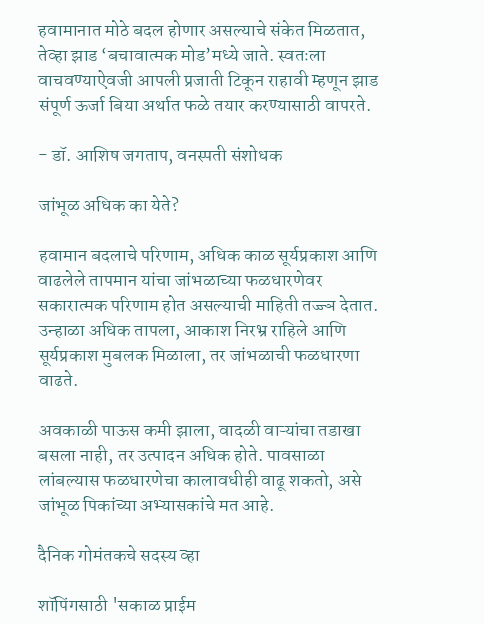हवामानात मोठे बदल होणार असल्याचे संकेत मिळतात, तेव्हा झाड ‘बचावात्मक मोड’मध्ये जाते. स्वतःला वाचवण्याऐवजी आपली प्रजाती टिकून राहावी म्हणून झाड संपूर्ण ऊर्जा बिया अर्थात फळे तयार करण्यासाठी वापरते.

- डॉ. आशिष जगताप, वनस्पती संशोधक

जांभूळ अधिक का येते?

हवामान बदलाचे परिणाम, अधिक काळ सूर्यप्रकाश आणि वाढलेले तापमान यांचा जांभळाच्या फळधारणेवर सकारात्मक परिणाम होत असल्याची माहिती तज्ज्ञ देतात. उन्हाळा अधिक तापला, आकाश निरभ्र राहिले आणि सूर्यप्रकाश मुबलक मिळाला, तर जांभळाची फळधारणा वाढते.

अवकाळी पाऊस कमी झाला, वादळी वाऱ्यांचा तडाखा बसला नाही, तर उत्पादन अधिक होते. पावसाळा लांबल्यास फळधारणेचा कालावधीही वाढू शकतो, असे जांभूळ पिकांच्या अभ्यासकांचे मत आहे.

दैनिक गोमंतकचे सदस्य व्हा

शॉपिंगसाठी 'सकाळ प्राईम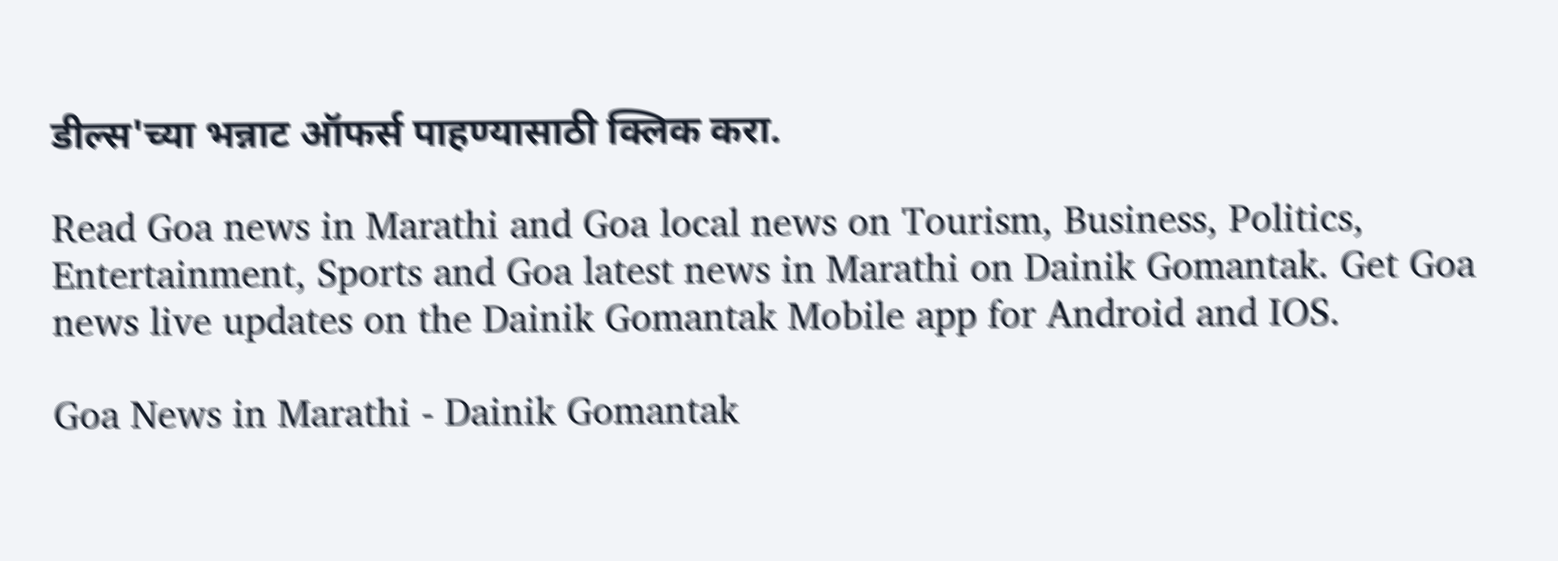डील्स'च्या भन्नाट ऑफर्स पाहण्यासाठी क्लिक करा.

Read Goa news in Marathi and Goa local news on Tourism, Business, Politics, Entertainment, Sports and Goa latest news in Marathi on Dainik Gomantak. Get Goa news live updates on the Dainik Gomantak Mobile app for Android and IOS.

Goa News in Marathi - Dainik Gomantak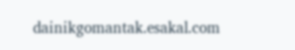dainikgomantak.esakal.com